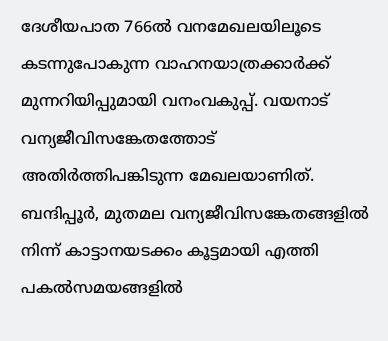ദേശീയപാത 766ൽ വനമേഖലയിലൂടെ കടന്നുപോകുന്ന വാഹനയാത്രക്കാർക്ക് മുന്നറിയിപ്പുമായി വനംവകുപ്പ്. വയനാട് വന്യജീവിസങ്കേതത്തോട് അതിർത്തിപങ്കിടുന്ന മേഖലയാണിത്. ബന്ദിപ്പൂർ, മുതമല വന്യജീവിസങ്കേതങ്ങളിൽ നിന്ന് കാട്ടാനയടക്കം കൂട്ടമായി എത്തി പകൽസമയങ്ങളിൽ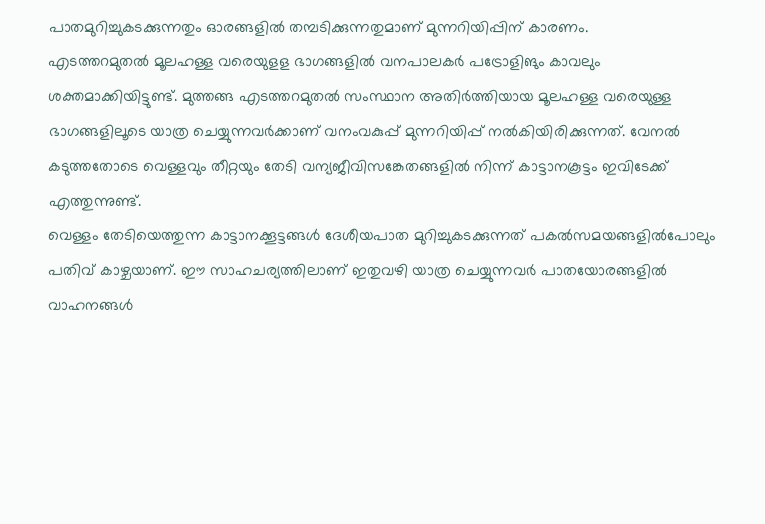പാതമുറിച്ചുകടക്കുന്നതും ഓരങ്ങളിൽ തമ്പടിക്കുന്നതുമാണ് മുന്നറിയിപ്പിന് കാരണം.
എടത്തറമുതൽ മൂലഹള്ള വരെയുളള ഭാഗങ്ങളിൽ വനപാലകർ പട്രോളിങും കാവലും ശക്തമാക്കിയിട്ടുണ്ട്. മുത്തങ്ങ എടത്തറമുതൽ സംസ്ഥാന അതിർത്തിയായ മൂലഹള്ള വരെയുള്ള ഭാഗങ്ങളിലൂടെ യാത്ര ചെയ്യുന്നവർക്കാണ് വനംവകുപ്പ് മുന്നറിയിപ്പ് നൽകിയിരിക്കുന്നത്. വേനൽ കടുത്തതോടെ വെള്ളവും തീറ്റയും തേടി വന്യജീവിസങ്കേതങ്ങളിൽ നിന്ന് കാട്ടാനകൂട്ടം ഇവിടേക്ക് എത്തുന്നുണ്ട്.
വെള്ളം തേടിയെത്തുന്ന കാട്ടാനക്കൂട്ടങ്ങൾ ദേശീയപാത മുറിച്ചുകടക്കുന്നത് പകൽസമയങ്ങളിൽപോലും പതിവ് കാഴ്ചയാണ്. ഈ സാഹചര്യത്തിലാണ് ഇതുവഴി യാത്ര ചെയ്യുന്നവർ പാതയോരങ്ങളിൽ വാഹനങ്ങൾ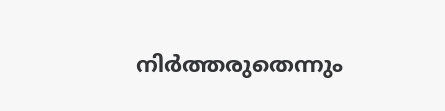നിർത്തരുതെന്നും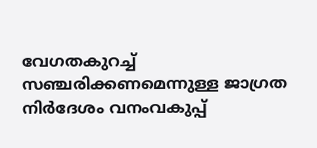വേഗതകുറച്ച് സഞ്ചരിക്കണമെന്നുള്ള ജാഗ്രത നിർദേശം വനംവകുപ്പ്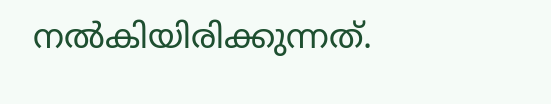നൽകിയിരിക്കുന്നത്.